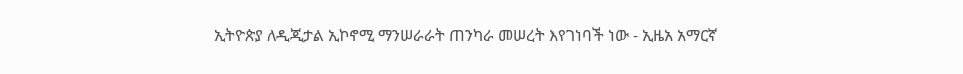ኢትዮጵያ ለዲጂታል ኢኮኖሚ ማንሠራራት ጠንካራ መሠረት እየገነባች ነው - ኢዜአ አማርኛ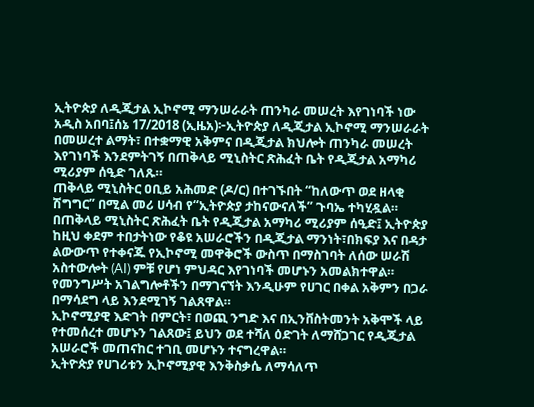ኢትዮጵያ ለዲጂታል ኢኮኖሚ ማንሠራራት ጠንካራ መሠረት እየገነባች ነው
አዲስ አበባ፤ሰኔ 17/2018 (ኢዜአ)፦ኢትዮጵያ ለዲጂታል ኢኮኖሚ ማንሠራራት በመሠረተ ልማት፣ በተቋማዊ አቅምና በዲጂታል ክህሎት ጠንካራ መሠረት እየገነባች እንደምትገኝ በጠቅላይ ሚኒስትር ጽሕፈት ቤት የዲጂታል አማካሪ ሚሪያም ሰዒድ ገለጹ።
ጠቅላይ ሚኒስትር ዐቢይ አሕመድ (ዶ/ር) በተገኙበት “ከለውጥ ወደ ዘላቂ ሽግግር” በሚል መሪ ሀሳብ የ“ኢትዮጵያ ታከናውናለች” ጉባኤ ተካሂዷል።
በጠቅላይ ሚኒስትር ጽሕፈት ቤት የዲጂታል አማካሪ ሚሪያም ሰዒድ፤ ኢትዮጵያ ከዚህ ቀደም ተበታትነው የቆዩ አሠራሮችን በዲጂታል ማንነት፣በክፍያ እና በዳታ ልውውጥ የተቀናጁ የኢኮኖሚ መዋቅሮች ውስጥ በማስገባት ለሰው ሠራሽ አስተውሎት (AI) ምቹ የሆነ ምህዳር እየገነባች መሆኑን አመልክተዋል።
የመንግሥት አገልግሎቶችን በማገናኘት እንዲሁም የሀገር በቀል አቅምን በጋራ በማሳደግ ላይ እንደሚገኝ ገልጸዋል።
ኢኮኖሚያዊ እድገት በምርት፣ በወጪ ንግድ እና በኢንቨስትመንት አቅሞች ላይ የተመሰረተ መሆኑን ገልጸው፤ ይህን ወደ ተሻለ ዕድገት ለማሸጋገር የዲጂታል አሠራሮች መጠናከር ተገቢ መሆኑን ተናግረዋል።
ኢትዮጵያ የሀገሪቱን ኢኮኖሚያዊ እንቅስቃሴ ለማሳለጥ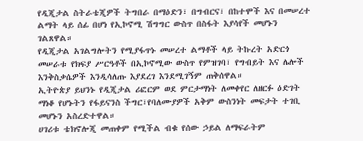የዲጂታል ስትራቴጂዎች ትግበራ በማዕድን፣ በግብርና፣ በከተሞች እና በመሠረተ ልማት ላይ ሰፊ በሆነ የኢኮኖሚ ሽግግር ውስጥ በስፋት እያሳየች መሆኑን ገልጸዋል።
የዲጂታል አገልግሎትን የሚያፋጥኑ መሠረተ ልማቶች ላይ ትኩረት አድርጎ መሠራቱ የክፍያ ሥርዓቶች በኢኮኖሚው ውስጥ የምዝገባ፣ የግብይት እና ሌሎች እንቅስቃሴዎች እንዲሳለጡ እያደረገ እንደሚገኝም ጠቅሰዋል።
ኢትዮጵያ ይህንኑ የዲጂታል ሪፎርም ወደ ምርታማነት ለመቀየር ለዘርፉ ዕድገት ማነቆ የሆኑትን የፋይናንስ ችግር፣የባለሙያዎች አቅም ውስንነት መፍታት ተገቢ መሆኑን አስረድተዋል።
ሀገሪቱ ቴክኖሎጂ መጠቀም የሚችል ብቁ የሰው ኃይል ለማፍራትም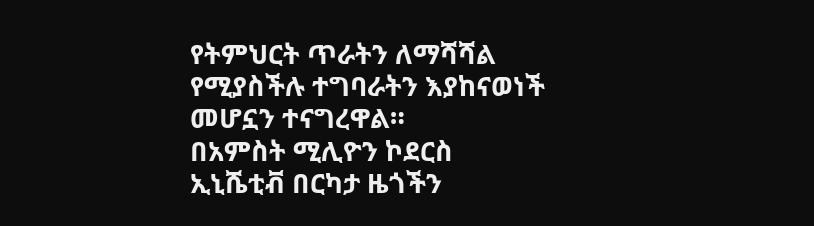የትምህርት ጥራትን ለማሻሻል የሚያስችሉ ተግባራትን እያከናወነች መሆኗን ተናግረዋል።
በአምስት ሚሊዮን ኮደርስ ኢኒሼቲቭ በርካታ ዜጎችን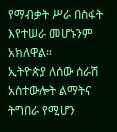የማብቃት ሥራ በስፋት እየተሠራ መሆኑንም አክለዋል።
ኢትዮጵያ ለሰው ሰራሽ አስተውሎት ልማትና ትግበራ የሚሆን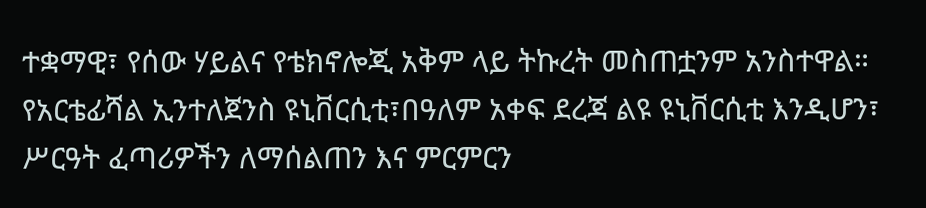ተቋማዊ፣ የሰው ሃይልና የቴክኖሎጂ አቅም ላይ ትኩረት መስጠቷንም አንስተዋል።
የአርቴፊሻል ኢንተለጀንስ ዩኒቨርሲቲ፣በዓለም አቀፍ ደረጃ ልዩ ዩኒቨርሲቲ እንዲሆን፣ ሥርዓት ፈጣሪዎችን ለማሰልጠን እና ምርምርን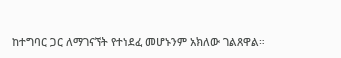ከተግባር ጋር ለማገናኘት የተነደፈ መሆኑንም አክለው ገልጸዋል።